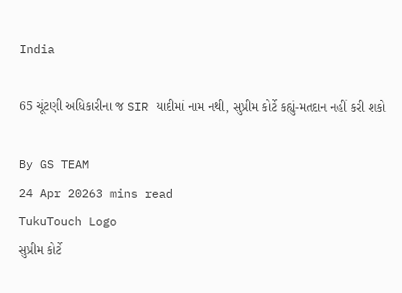India

65 ચૂંટણી અધિકારીના જ SIR યાદીમાં નામ નથી, સુપ્રીમ કોર્ટે કહ્યું-મતદાન નહીં કરી શકો

By GS TEAM
24 Apr 20263 mins read
TukuTouch Logo
સુપ્રીમ કોર્ટે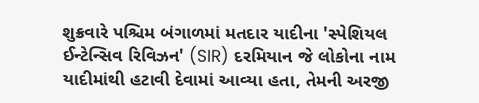શુક્રવારે પશ્ચિમ બંગાળમાં મતદાર યાદીના 'સ્પેશિયલ ઈન્ટેન્સિવ રિવિઝન' (SIR) દરમિયાન જે લોકોના નામ યાદીમાંથી હટાવી દેવામાં આવ્યા હતા, તેમની અરજી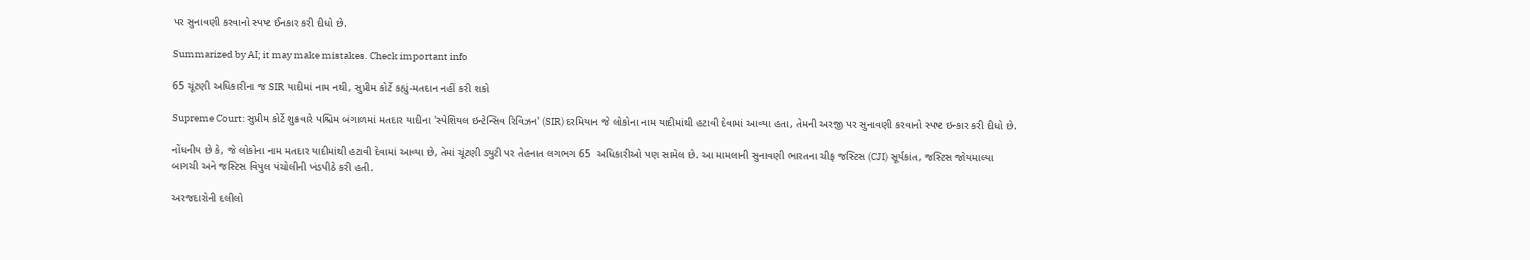પર સુનાવણી કરવાનો સ્પષ્ટ ઈનકાર કરી દીધો છે.

Summarized by AI; it may make mistakes. Check important info

65 ચૂંટણી અધિકારીના જ SIR યાદીમાં નામ નથી, સુપ્રીમ કોર્ટે કહ્યું-મતદાન નહીં કરી શકો

Supreme Court: સુપ્રીમ કોર્ટે શુક્રવારે પશ્ચિમ બંગાળમાં મતદાર યાદીના 'સ્પેશિયલ ઇન્ટેન્સિવ રિવિઝન' (SIR) દરમિયાન જે લોકોના નામ યાદીમાંથી હટાવી દેવામાં આવ્યા હતા, તેમની અરજી પર સુનાવણી કરવાનો સ્પષ્ટ ઇન્કાર કરી દીધો છે.

નોંધનીય છે કે, જે લોકોના નામ મતદાર યાદીમાંથી હટાવી દેવામાં આવ્યા છે, તેમાં ચૂંટણી ડ્યુટી પર તેહનાત લગભગ 65  અધિકારીઓ પણ સામેલ છે. આ મામલાની સુનાવણી ભારતના ચીફ જસ્ટિસ (CJI) સૂર્યકાંત, જસ્ટિસ જોયમાલ્યા બાગચી અને જસ્ટિસ વિપુલ પંચોલીની ખંડપીઠે કરી હતી.

અરજદારોની દલીલો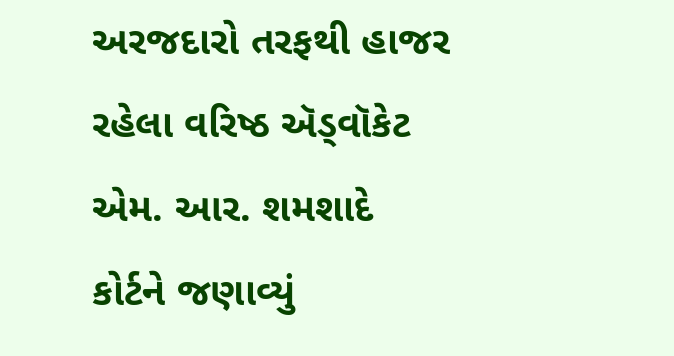અરજદારો તરફથી હાજર રહેલા વરિષ્ઠ ઍડ્વૉકેટ એમ. આર. શમશાદે કોર્ટને જણાવ્યું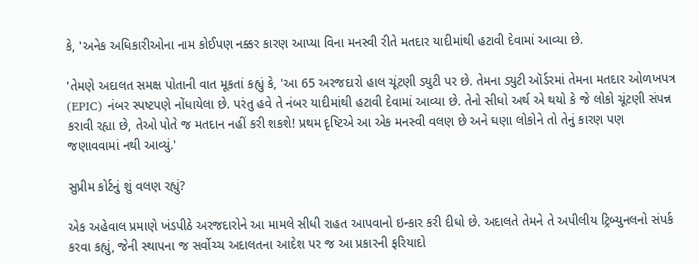કે, 'અનેક અધિકારીઓના નામ કોઈપણ નક્કર કારણ આપ્યા વિના મનસ્વી રીતે મતદાર યાદીમાંથી હટાવી દેવામાં આવ્યા છે.

'તેમણે અદાલત સમક્ષ પોતાની વાત મૂકતાં કહ્યું કે, 'આ 65 અરજદારો હાલ ચૂંટણી ડ્યુટી પર છે. તેમના ડ્યુટી ઑર્ડરમાં તેમના મતદાર ઓળખપત્ર (EPIC) નંબર સ્પષ્ટપણે નોંધાયેલા છે. પરંતુ હવે તે નંબર યાદીમાંથી હટાવી દેવામાં આવ્યા છે. તેનો સીધો અર્થ એ થયો કે જે લોકો ચૂંટણી સંપન્ન કરાવી રહ્યા છે, તેઓ પોતે જ મતદાન નહીં કરી શકશે! પ્રથમ દૃષ્ટિએ આ એક મનસ્વી વલણ છે અને ઘણા લોકોને તો તેનું કારણ પણ જણાવવામાં નથી આવ્યું.'

સુપ્રીમ કોર્ટનું શું વલણ રહ્યું?

એક અહેવાલ પ્રમાણે ખંડપીઠે અરજદારોને આ મામલે સીધી રાહત આપવાનો ઇન્કાર કરી દીધો છે. અદાલતે તેમને તે અપીલીય ટ્રિબ્યુનલનો સંપર્ક કરવા કહ્યું, જેની સ્થાપના જ સર્વોચ્ચ અદાલતના આદેશ પર જ આ પ્રકારની ફરિયાદો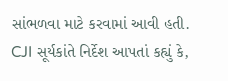સાંભળવા માટે કરવામાં આવી હતી. CJI સૂર્યકાંતે નિર્દેશ આપતાં કહ્યું કે,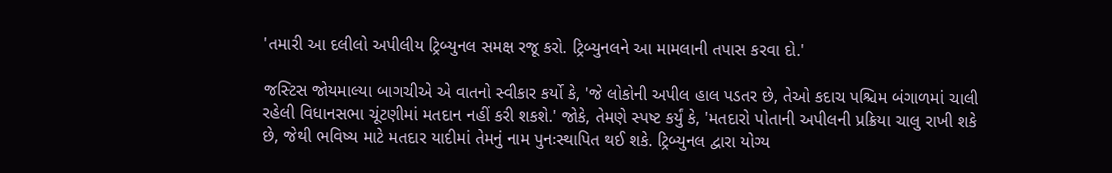'તમારી આ દલીલો અપીલીય ટ્રિબ્યુનલ સમક્ષ રજૂ કરો. ટ્રિબ્યુનલને આ મામલાની તપાસ કરવા દો.'

જસ્ટિસ જોયમાલ્યા બાગચીએ એ વાતનો સ્વીકાર કર્યો કે, 'જે લોકોની અપીલ હાલ પડતર છે, તેઓ કદાચ પશ્ચિમ બંગાળમાં ચાલી રહેલી વિધાનસભા ચૂંટણીમાં મતદાન નહીં કરી શકશે.' જોકે, તેમણે સ્પષ્ટ કર્યું કે, 'મતદારો પોતાની અપીલની પ્રક્રિયા ચાલુ રાખી શકે છે, જેથી ભવિષ્ય માટે મતદાર યાદીમાં તેમનું નામ પુનઃસ્થાપિત થઈ શકે. ટ્રિબ્યુનલ દ્વારા યોગ્ય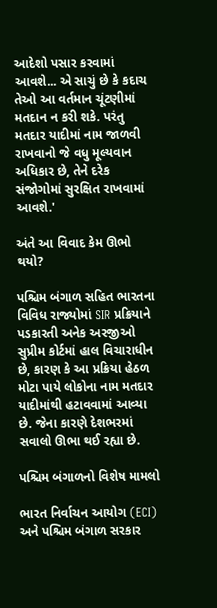આદેશો પસાર કરવામાં આવશે... એ સાચું છે કે કદાચ તેઓ આ વર્તમાન ચૂંટણીમાં મતદાન ન કરી શકે. પરંતુ મતદાર યાદીમાં નામ જાળવી રાખવાનો જે વધુ મૂલ્યવાન અધિકાર છે, તેને દરેક સંજોગોમાં સુરક્ષિત રાખવામાં આવશે.'

અંતે આ વિવાદ કેમ ઊભો થયો?

પશ્ચિમ બંગાળ સહિત ભારતના વિવિધ રાજ્યોમાં SIR પ્રક્રિયાને પડકારતી અનેક અરજીઓ સુપ્રીમ કોર્ટમાં હાલ વિચારાધીન છે, કારણ કે આ પ્રક્રિયા હેઠળ મોટા પાયે લોકોના નામ મતદાર યાદીમાંથી હટાવવામાં આવ્યા છે. જેના કારણે દેશભરમાં સવાલો ઊભા થઈ રહ્યા છે.

પશ્ચિમ બંગાળનો વિશેષ મામલો

ભારત નિર્વાચન આયોગ (ECI) અને પશ્ચિમ બંગાળ સરકાર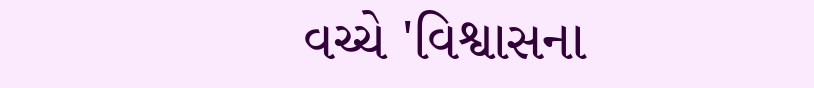વચ્ચે 'વિશ્વાસના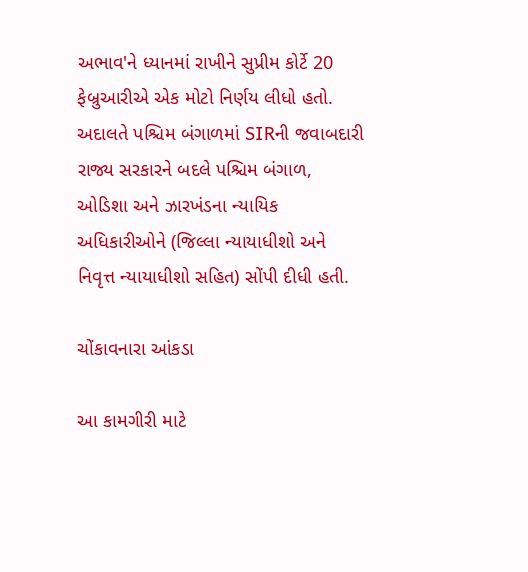અભાવ'ને ધ્યાનમાં રાખીને સુપ્રીમ કોર્ટે 20 ફેબ્રુઆરીએ એક મોટો નિર્ણય લીધો હતો. અદાલતે પશ્ચિમ બંગાળમાં SIRની જવાબદારી રાજ્ય સરકારને બદલે પશ્ચિમ બંગાળ, ઓડિશા અને ઝારખંડના ન્યાયિક અધિકારીઓને (જિલ્લા ન્યાયાધીશો અને નિવૃત્ત ન્યાયાધીશો સહિત) સોંપી દીધી હતી.

ચોંકાવનારા આંકડા

આ કામગીરી માટે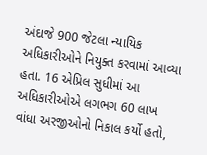અંદાજે 900 જેટલા ન્યાયિક અધિકારીઓને નિયુક્ત કરવામાં આવ્યા હતા. 16 એપ્રિલ સુધીમાં આ અધિકારીઓએ લગભગ 60 લાખ વાંધા અરજીઓનો નિકાલ કર્યો હતો,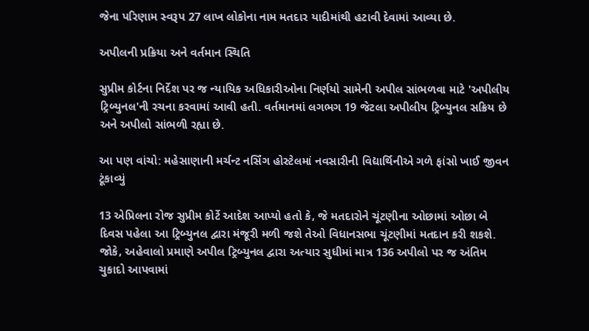જેના પરિણામ સ્વરૂપ 27 લાખ લોકોના નામ મતદાર યાદીમાંથી હટાવી દેવામાં આવ્યા છે.

અપીલની પ્રક્રિયા અને વર્તમાન સ્થિતિ

સુપ્રીમ કોર્ટના નિર્દેશ પર જ ન્યાયિક અધિકારીઓના નિર્ણયો સામેની અપીલ સાંભળવા માટે 'અપીલીય ટ્રિબ્યુનલ'ની રચના કરવામાં આવી હતી. વર્તમાનમાં લગભગ 19 જેટલા અપીલીય ટ્રિબ્યુનલ સક્રિય છે અને અપીલો સાંભળી રહ્યા છે.

આ પણ વાંચો: મહેસાણાની મર્ચન્ટ નર્સિંગ હોસ્ટેલમાં નવસારીની વિદ્યાર્થિનીએ ગળે ફાંસો ખાઈ જીવન ટૂંકાવ્યું

13 એપ્રિલના રોજ સુપ્રીમ કોર્ટે આદેશ આપ્યો હતો કે, જે મતદારોને ચૂંટણીના ઓછામાં ઓછા બે દિવસ પહેલા આ ટ્રિબ્યુનલ દ્વારા મંજૂરી મળી જશે તેઓ વિધાનસભા ચૂંટણીમાં મતદાન કરી શકશે. જોકે, અહેવાલો પ્રમાણે અપીલ ટ્રિબ્યુનલ દ્વારા અત્યાર સુધીમાં માત્ર 136 અપીલો પર જ અંતિમ ચુકાદો આપવામાં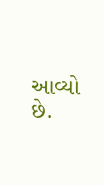આવ્યો છે.